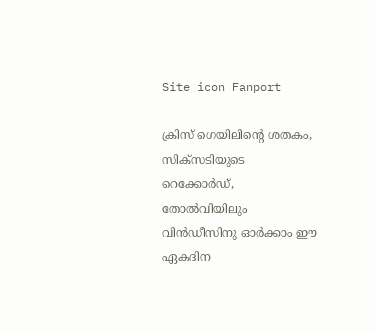Site icon Fanport

ക്രിസ് ഗെയിലിന്റെ ശതകം, സിക്സടിയുടെ റെക്കോര്‍ഡ്, തോല്‍വിയിലും വിന്‍ഡീസിനു ഓര്‍ക്കാം ഈ ഏകദിന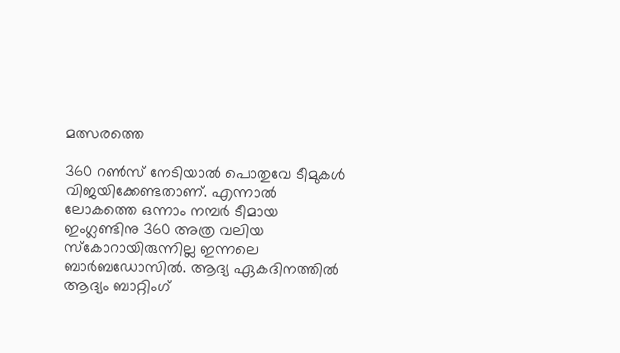മത്സരത്തെ

360 റണ്‍സ് നേടിയാല്‍ പൊതുവേ ടീമുകള്‍ വിജയിക്കേണ്ടതാണ്. എന്നാല്‍ ലോകത്തെ ഒന്നാം നമ്പര്‍ ടീമായ ഇംഗ്ലണ്ടിനു 360 അത്ര വലിയ സ്കോറായിരുന്നില്ല ഇന്നലെ ബാര്‍ബഡോസില്‍. ആദ്യ ഏകദിനത്തില്‍ ആദ്യം ബാറ്റിംഗ്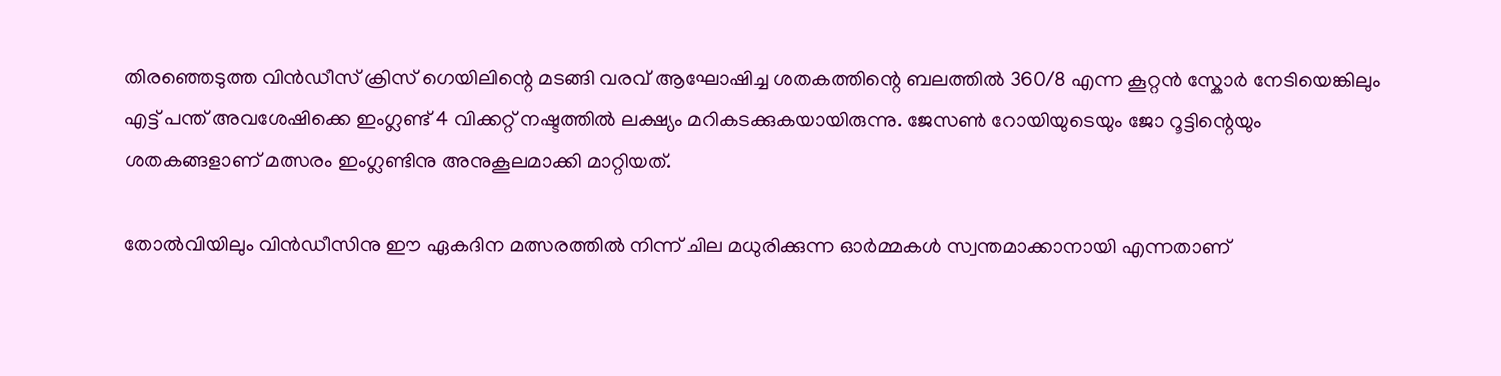തിരഞ്ഞെടുത്ത വിന്‍ഡീസ് ക്രിസ് ഗെയിലിന്റെ മടങ്ങി വരവ് ആഘോഷിച്ച ശതകത്തിന്റെ ബലത്തില്‍ 360/8 എന്ന കൂറ്റന്‍ സ്കോര്‍ നേടിയെങ്കിലും എട്ട് പന്ത് അവശേഷിക്കെ ഇംഗ്ലണ്ട് 4 വിക്കറ്റ് നഷ്ടത്തില്‍ ലക്ഷ്യം മറികടക്കുകയായിരുന്നു. ജേസണ്‍ റോയിയുടെയും ജോ റൂട്ടിന്റെയും ശതകങ്ങളാണ് മത്സരം ഇംഗ്ലണ്ടിനു അനുകൂലമാക്കി മാറ്റിയത്.

തോല്‍വിയിലും വിന്‍ഡീസിനു ഈ ഏകദിന മത്സരത്തില്‍ നിന്ന് ചില മധുരിക്കുന്ന ഓര്‍മ്മകള്‍ സ്വന്തമാക്കാനായി എന്നതാണ്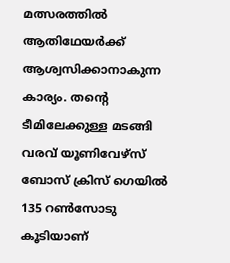മത്സരത്തില്‍ ആതിഥേയര്‍ക്ക് ആശ്വസിക്കാനാകുന്ന കാര്യം. തന്റെ ടീമിലേക്കുള്ള മടങ്ങി വരവ് യൂണിവേഴ്സ് ബോസ് ക്രിസ് ഗെയില്‍ 135 റണ്‍സോടു കൂടിയാണ്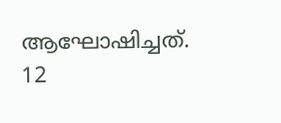ആഘോഷിച്ചത്. 12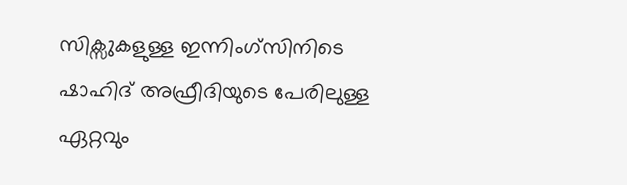സിക്സുകളുള്ള ഇന്നിംഗ്സിനിടെ ഷാഹിദ് അഫ്രീദിയുടെ പേരിലുള്ള ഏറ്റവും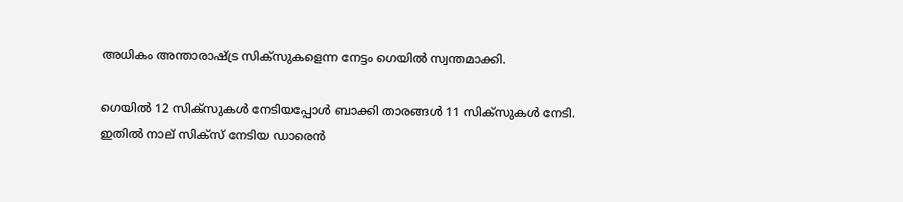അധികം അന്താരാഷ്ട്ര സിക്സുകളെന്ന നേട്ടം ഗെയില്‍ സ്വന്തമാക്കി.

ഗെയില്‍ 12 സിക്സുകള്‍ നേടിയപ്പോള്‍ ബാക്കി താരങ്ങള്‍ 11 സിക്സുകള്‍ നേടി. ഇതില്‍ നാല് സിക്സ് നേടിയ ഡാരെന്‍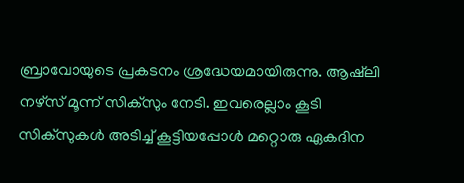ബ്രാവോയുടെ പ്രകടനം ശ്രദ്ധേയമായിരുന്നു. ആഷ്‍ലി നഴ്സ് മൂന്ന് സിക്സും നേടി. ഇവരെല്ലാം കൂടി സിക്സുകള്‍ അടിച്ച് കൂട്ടിയപ്പോള്‍ മറ്റൊരു ഏകദിന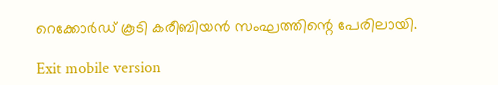റെക്കോര്‍ഡ് കൂടി കരീബിയന്‍ സംഘത്തിന്റെ പേരിലായി.

Exit mobile version